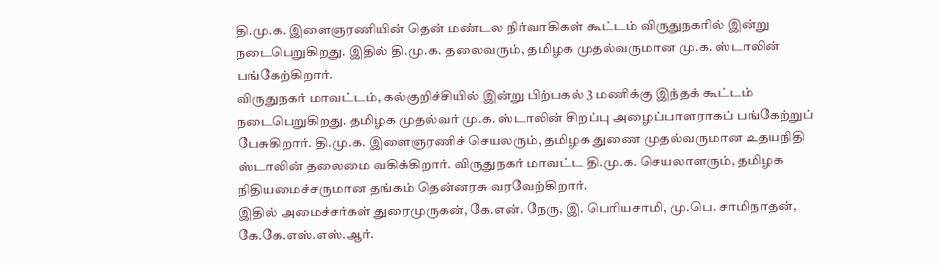தி.மு.க. இளைஞரணியின் தென் மண்டல நிர்வாகிகள் கூட்டம் விருதுநகரில் இன்று நடைபெறுகிறது. இதில் தி.மு.க. தலைவரும், தமிழக முதல்வருமான மு.க. ஸ்டாலின் பங்கேற்கிறார்.
விருதுநகர் மாவட்டம், கல்குறிச்சியில் இன்று பிற்பகல் 3 மணிக்கு இந்தக் கூட்டம் நடைபெறுகிறது. தமிழக முதல்வர் மு.க. ஸ்டாலின் சிறப்பு அழைப்பாளராகப் பங்கேற்றுப் பேசுகிறார். தி.மு.க. இளைஞரணிச் செயலரும், தமிழக துணை முதல்வருமான உதயநிதி ஸ்டாலின் தலைமை வகிக்கிறார். விருதுநகர் மாவட்ட தி.மு.க. செயலாளரும், தமிழக நிதியமைச்சருமான தங்கம் தென்னரசு வரவேற்கிறார்.
இதில் அமைச்சர்கள் துரைமுருகன், கே.என். நேரு, இ. பெரியசாமி, மு.பெ. சாமிநாதன், கே.கே.எஸ்.எஸ்.ஆர்.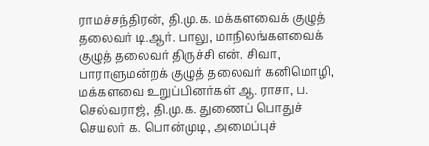ராமச்சந்திரன், தி.மு.க. மக்களவைக் குழுத் தலைவர் டி.ஆர். பாலு, மாநிலங்களவைக் குழுத் தலைவர் திருச்சி என். சிவா, பாராளுமன்றக் குழுத் தலைவர் கனிமொழி, மக்களவை உறுப்பினர்கள் ஆ. ராசா, ப. செல்வராஜ், தி.மு.க. துணைப் பொதுச் செயலர் க. பொன்முடி, அமைப்புச்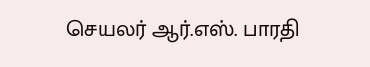செயலர் ஆர்.எஸ். பாரதி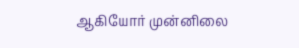ஆகியோர் முன்னிலை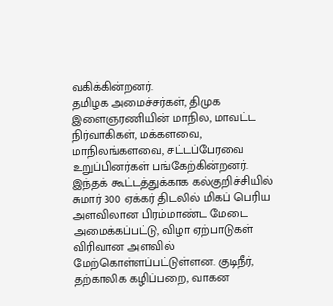வகிக்கின்றனர்.
தமிழக அமைச்சர்கள், திமுக இளைஞரணியின் மாநில, மாவட்ட நிர்வாகிகள், மக்களவை, மாநிலங்களவை, சட்டப்பேரவை உறுப்பினர்கள் பங்கேற்கின்றனர். இந்தக் கூட்டத்துக்காக கல்குறிச்சியில் சுமார் 300 ஏக்கர் திடலில் மிகப் பெரிய அளவிலான பிரம்மாண்ட மேடை அமைக்கப்பட்டு, விழா ஏற்பாடுகள் விரிவான அளவில் மேற்கொள்ளப்பட்டுள்ளன. குடிநீர், தற்காலிக கழிப்பறை, வாகன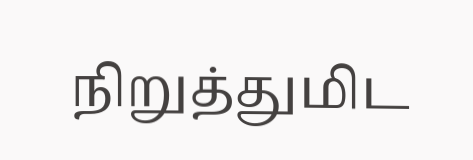நிறுத்துமிட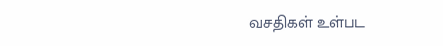வசதிகள் உள்பட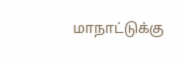மாநாட்டுக்கு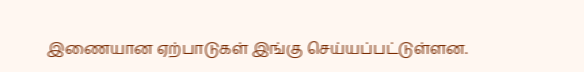இணையான ஏற்பாடுகள் இங்கு செய்யப்பட்டுள்ளன.